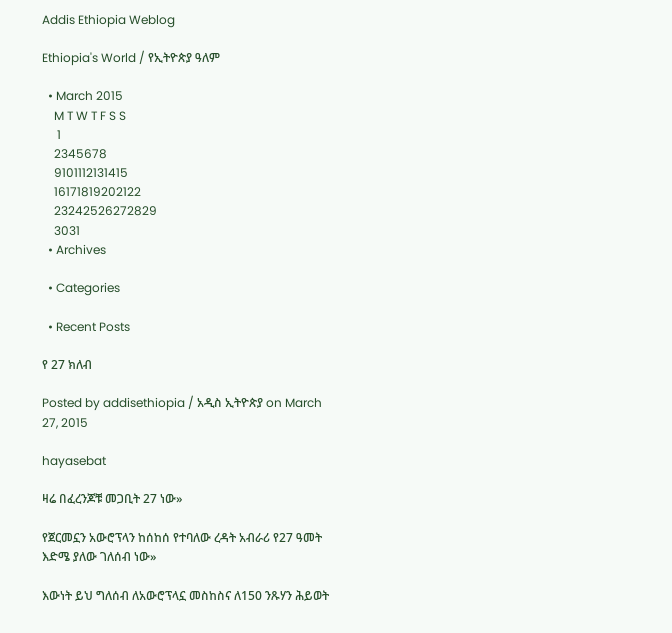Addis Ethiopia Weblog

Ethiopia's World / የኢትዮጵያ ዓለም

  • March 2015
    M T W T F S S
     1
    2345678
    9101112131415
    16171819202122
    23242526272829
    3031
  • Archives

  • Categories

  • Recent Posts

የ 27 ክለብ

Posted by addisethiopia / አዲስ ኢትዮጵያ on March 27, 2015

hayasebat

ዛሬ በፈረንጆቹ መጋቢት 27 ነው»

የጀርመኗን አውሮፕላን ከሰከሰ የተባለው ረዳት አብራሪ የ27 ዓመት እድሜ ያለው ገለሰብ ነው»

እውነት ይህ ግለሰብ ለአውሮፕላኗ መስከስና ለ150 ንጹሃን ሕይወት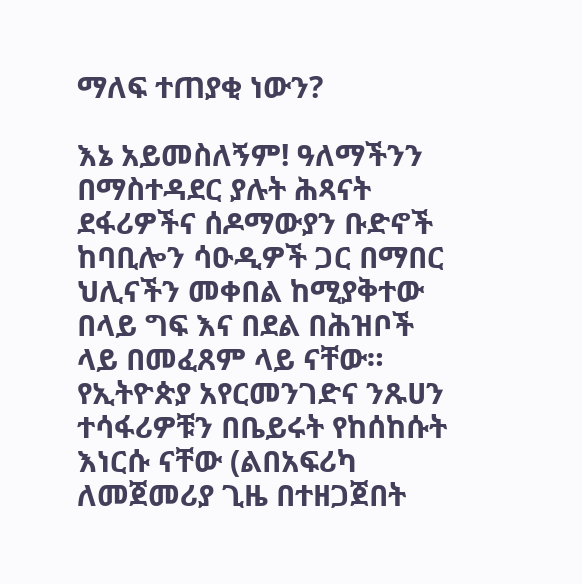ማለፍ ተጠያቂ ነውን?

እኔ አይመስለኝም! ዓለማችንን በማስተዳደር ያሉት ሕጻናት ደፋሪዎችና ሰዶማውያን ቡድኖች ከባቢሎን ሳዑዲዎች ጋር በማበር ህሊናችን መቀበል ከሚያቅተው በላይ ግፍ እና በደል በሕዝቦች ላይ በመፈጸም ላይ ናቸው። የኢትዮጵያ አየርመንገድና ንጹሀን ተሳፋሪዎቹን በቤይሩት የከሰከሱት እነርሱ ናቸው (ልበአፍሪካ ለመጀመሪያ ጊዜ በተዘጋጀበት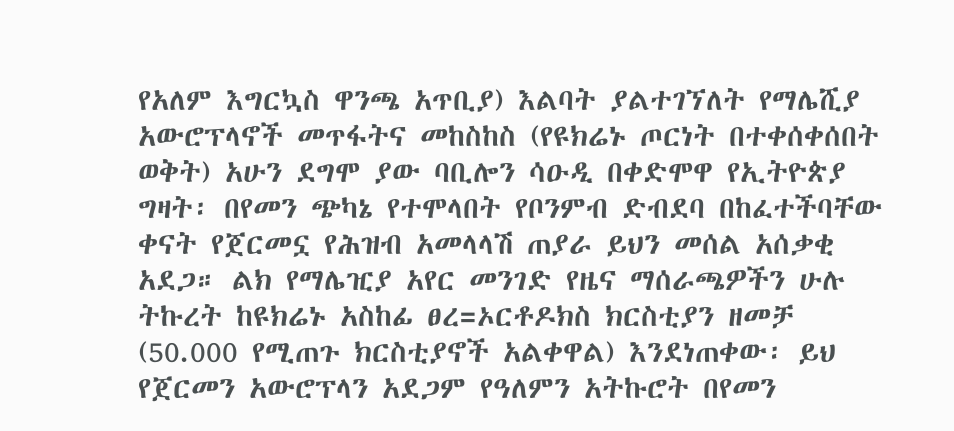የአለም እግርኳስ ዋንጫ አጥቢያ) እልባት ያልተገኘለት የማሌሺያ አውሮፕላኖች መጥፋትና መከስከስ (የዩክሬኑ ጦርነት በተቀሰቀሰበት ወቅት) አሁን ደግሞ ያው ባቢሎን ሳዑዲ በቀድሞዋ የኢትዮጵያ ግዛት፡ በየመን ጭካኔ የተሞላበት የቦንምብ ድብደባ በከፈተችባቸው ቀናት የጀርመኗ የሕዝብ አመላላሽ ጠያራ ይህን መሰል አሰቃቂ አደጋ። ልክ የማሌዢያ አየር መንገድ የዜና ማሰራጫዎችን ሁሉ ትኩረት ከዩክሬኑ አስከፊ ፀረ=ኦርቶዶክስ ክርስቲያን ዘመቻ (50.000 የሚጠጉ ክርስቲያኖች አልቀዋል) እንደነጠቀው፡ ይህ የጀርመን አውሮፕላን አደጋም የዓለምን አትኩሮት በየመን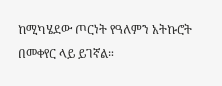ከሚካሄደው ጦርነት የዓለምን አትኩሮት በመቀየር ላይ ይገኛል።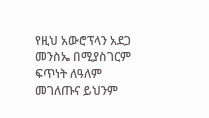የዚህ አውሮፕላን አደጋ መንስኤ በሚያስገርም ፍጥነት ለዓለም መገለጡና ይህንም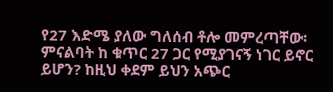የ27 እድሜ ያለው ግለሰብ ቶሎ መምረጣቸው፡ ምናልባት ከ ቁጥር 27 ጋር የሚያገናኝ ነገር ይኖር ይሆን? ከዚህ ቀደም ይህን አጭር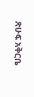ጽሁፍ አቅርቤ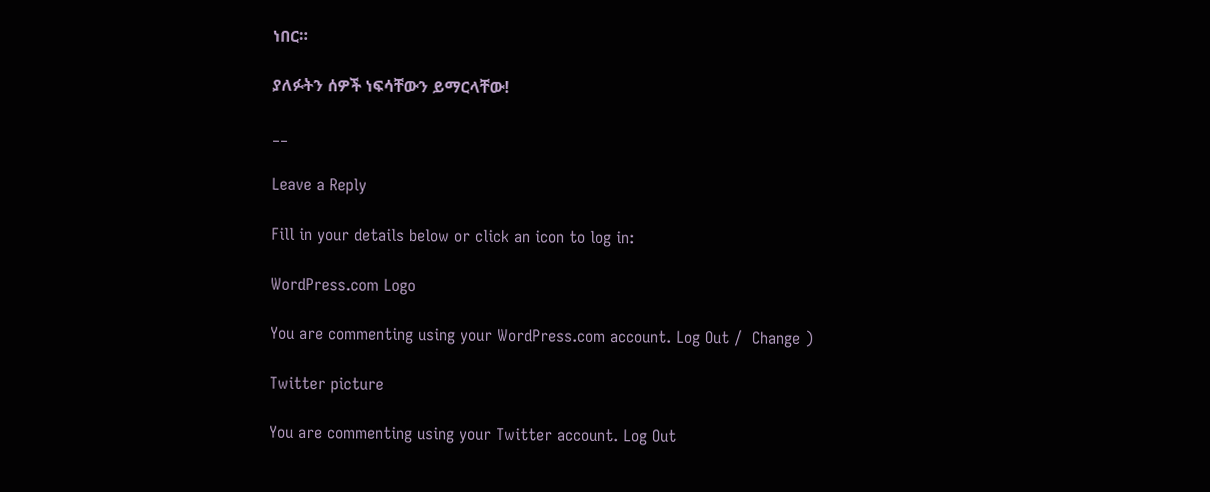ነበር።

ያለፉትን ሰዎች ነፍሳቸውን ይማርላቸው!

__

Leave a Reply

Fill in your details below or click an icon to log in:

WordPress.com Logo

You are commenting using your WordPress.com account. Log Out /  Change )

Twitter picture

You are commenting using your Twitter account. Log Out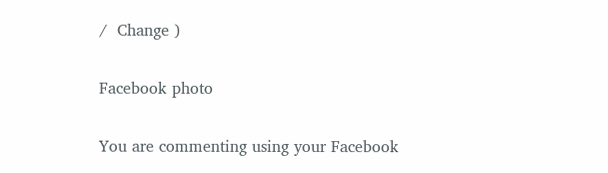/  Change )

Facebook photo

You are commenting using your Facebook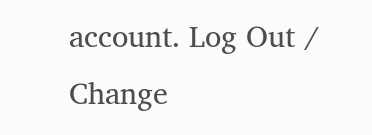account. Log Out /  Change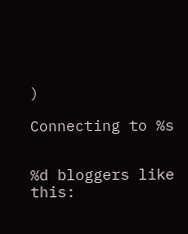)

Connecting to %s


%d bloggers like this: